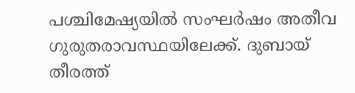പശ്ചിമേഷ്യയിൽ സംഘർഷം അതീവ ഗുരുതരാവസ്ഥയിലേക്ക്. ദുബായ് തീരത്ത്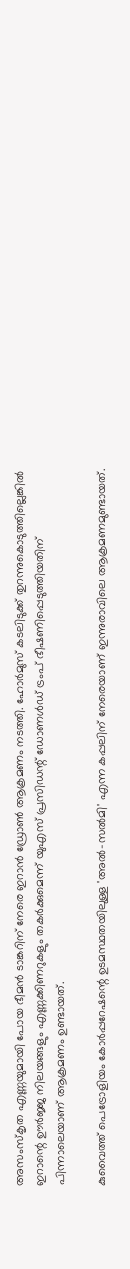അസംസ്കൃത എണ്ണയുമായി പോയ ഭീമൻ ടാങ്കറിന് നേരെ ഇറാൻ ഡ്രോൺ ആക്രമണം നടത്തി. ഹോർമുസ് കടലിടുക്ക് തുറന്നുകൊടുത്തില്ലെങ്കിൽ ഇറാന്റെ ഊർജ്ജ നിലയങ്ങളും എണ്ണക്കിണറുകളും തകർക്കുമെന്ന് യുഎസ് പ്രസിഡന്റ് ഡോണൾഡ് ട്രംപ് ഭീഷണിപ്പെടുത്തിയതിന് പിന്നാലെയാണ് ആക്രമണം ഉണ്ടായത്.

കുവൈത്ത് പെട്രോളിയം കോർപ്പറേഷന്റെ ഉടമസ്ഥതയിലുള്ള 'അൽ-സൽമി' എന്ന കപ്പലിന് നേരെയാണ് ഇന്നുരാവിലെ ആക്രമണമുണ്ടായത്.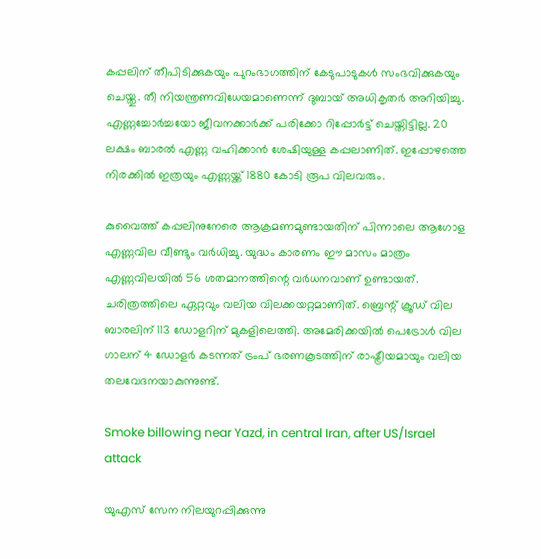കപ്പലിന് തീപിടിക്കുകയും പുറംഭാഗത്തിന് കേടുപാടുകൾ സംഭവിക്കുകയും ചെയ്തു. തീ നിയന്ത്രണവിധേയമാണെന്ന് ദുബായ് അധികൃതർ അറിയിച്ചു. എണ്ണച്ചോർച്ചയോ ജീവനക്കാർക്ക് പരിക്കോ റിപ്പോർട്ട് ചെയ്തിട്ടില്ല. 20 ലക്ഷം ബാരൽ എണ്ണ വഹിക്കാൻ ശേഷിയുള്ള കപ്പലാണിത്. ഇപ്പോഴത്തെ നിരക്കില്‍ ഇത്രയും എണ്ണയ്ക്ക് 1880 കോടി രൂപ വിലവരും.

കുവൈത്ത് കപ്പലിനുനേരെ ആക്രമണമുണ്ടായതിന് പിന്നാലെ ആഗോള എണ്ണവില വീണ്ടും വര്‍ധിച്ചു. യുദ്ധം കാരണം ഈ മാസം മാത്രം എണ്ണവിലയിൽ 56 ശതമാനത്തിന്റെ വർധനവാണ് ഉണ്ടായത്. ചരിത്രത്തിലെ ഏറ്റവും വലിയ വിലക്കയറ്റമാണിത്. ബ്രെന്റ് ക്രൂഡ് വില ബാരലിന് 113 ഡോളറിന് മുകളിലെത്തി. അമേരിക്കയിൽ പെട്രോൾ വില ഗാലന് 4 ഡോളർ കടന്നത് ട്രംപ് ഭരണകൂടത്തിന് രാഷ്ട്രീയമായും വലിയ തലവേദനയാകുന്നുണ്ട്.

Smoke billowing near Yazd, in central Iran, after US/Israel attack

യുഎസ് സേന നിലയുറപ്പിക്കുന്നു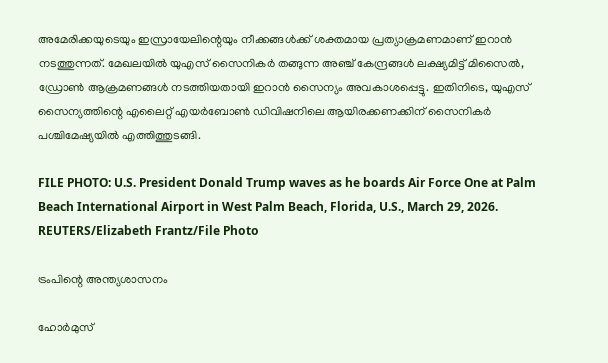അമേരിക്കയുടെയും ഇസ്രായേലിന്റെയും നീക്കങ്ങൾക്ക് ശക്തമായ പ്രത്യാക്രമണമാണ് ഇറാൻ നടത്തുന്നത്. മേഖലയില്‍ യുഎസ് സൈനികര്‍ തങ്ങുന്ന അഞ്ച് കേന്ദ്രങ്ങള്‍ ലക്ഷ്യമിട്ട് മിസൈൽ, ഡ്രോൺ ആക്രമണങ്ങൾ നടത്തിയതായി ഇറാൻ സൈന്യം അവകാശപ്പെട്ടു. ഇതിനിടെ, യുഎസ് സൈന്യത്തിന്റെ എലൈറ്റ് എയർബോൺ ഡിവിഷനിലെ ആയിരക്കണക്കിന് സൈനികർ പശ്ചിമേഷ്യയിൽ എത്തിത്തുടങ്ങി.

FILE PHOTO: U.S. President Donald Trump waves as he boards Air Force One at Palm Beach International Airport in West Palm Beach, Florida, U.S., March 29, 2026. REUTERS/Elizabeth Frantz/File Photo

ട്രംപിന്റെ അന്ത്യശാസനം

ഹോർമുസ്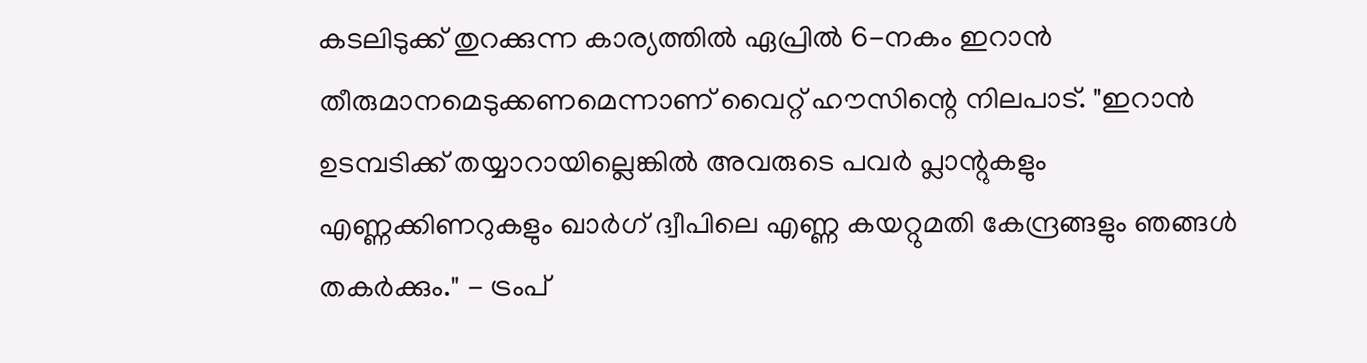കടലിടുക്ക് തുറക്കുന്ന കാര്യത്തിൽ ഏപ്രിൽ 6-നകം ഇറാൻ തീരുമാനമെടുക്കണമെന്നാണ് വൈറ്റ് ഹൗസിന്റെ നിലപാട്. "ഇറാൻ ഉടമ്പടിക്ക് തയ്യാറായില്ലെങ്കിൽ അവരുടെ പവർ പ്ലാന്റുകളും എണ്ണക്കിണറുകളും ഖാർഗ് ദ്വീപിലെ എണ്ണ കയറ്റുമതി കേന്ദ്രങ്ങളും ഞങ്ങൾ തകർക്കും." - ട്രംപ്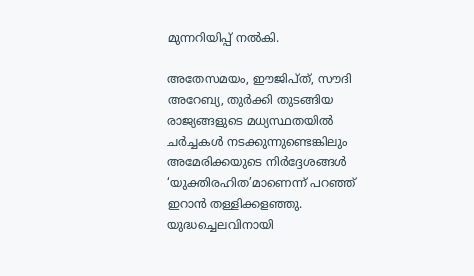മുന്നറിയിപ്പ് നൽകി.

അതേസമയം, ഈജിപ്ത്, സൗദി അറേബ്യ, തുർക്കി തുടങ്ങിയ രാജ്യങ്ങളുടെ മധ്യസ്ഥതയിൽ ചർച്ചകൾ നടക്കുന്നുണ്ടെങ്കിലും അമേരിക്കയുടെ നിർദ്ദേശങ്ങൾ ‘യുക്തിരഹിത’മാണെന്ന് പറഞ്ഞ് ഇറാൻ തള്ളിക്കളഞ്ഞു. യുദ്ധച്ചെലവിനായി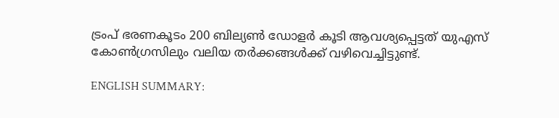ട്രംപ് ഭരണകൂടം 200 ബില്യൺ ഡോളർ കൂടി ആവശ്യപ്പെട്ടത് യുഎസ് കോൺഗ്രസിലും വലിയ തർക്കങ്ങൾക്ക് വഴിവെച്ചിട്ടുണ്ട്.

ENGLISH SUMMARY: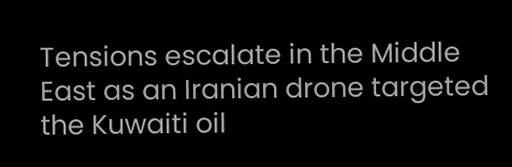Tensions escalate in the Middle East as an Iranian drone targeted the Kuwaiti oil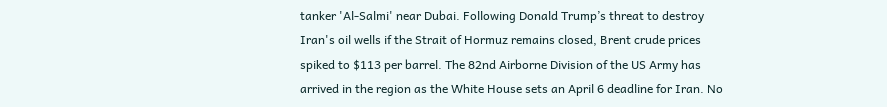tanker 'Al-Salmi' near Dubai. Following Donald Trump’s threat to destroy Iran's oil wells if the Strait of Hormuz remains closed, Brent crude prices spiked to $113 per barrel. The 82nd Airborne Division of the US Army has arrived in the region as the White House sets an April 6 deadline for Iran. No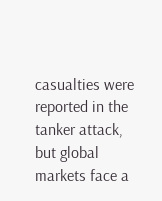casualties were reported in the tanker attack, but global markets face a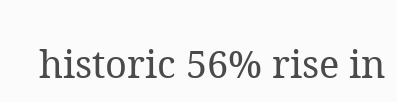historic 56% rise in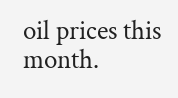oil prices this month.